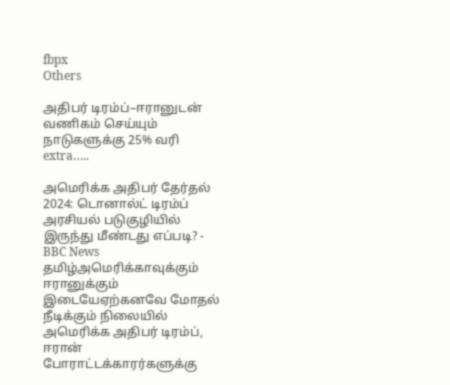fbpx
Others

அதிபர் டிரம்ப்–ஈரானுடன் வணிகம் செய்யும் நாடுகளுக்கு 25% வரி extra…..

அமெரிக்க அதிபர் தேர்தல் 2024: டொனால்ட் டிரம்ப் அரசியல் படுகுழியில் இருந்து மீண்டது எப்படி? - BBC News தமிழ்அமெரிக்காவுக்கும் ஈரானுக்கும் இடையேஏற்கனவே மோதல் நீடிக்கும் நிலையில் அமெரிக்க அதிபர் டிரம்ப், ஈரான் போராட்டக்காரர்களுக்கு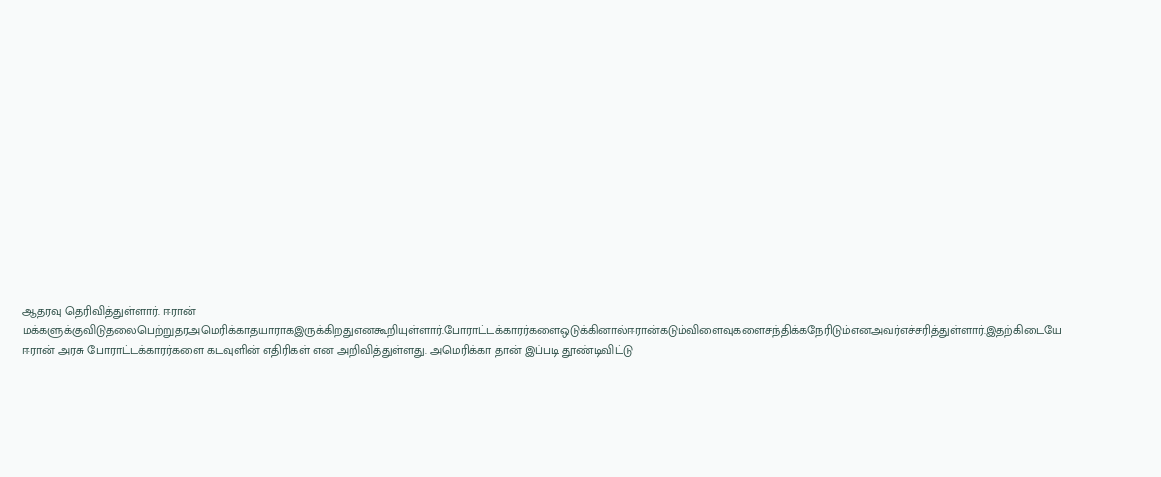ஆதரவு தெரிவித்துள்ளார். ஈரான் மக்களுக்குவிடுதலைபெற்றுதரஅமெரிக்காதயாராகஇருக்கிறதுஎனகூறியுள்ளார்.போராட்டக்காரர்களைஒடுக்கினால்ஈரான்கடும்விளைவுகளைசந்திக்கநேரிடும்எனஅவர்எச்சரித்துள்ளார்.இதற்கிடையே ஈரான் அரசு போராட்டக்காரர்களை கடவுளின் எதிரிகள் என அறிவித்துள்ளது. அமெரிக்கா தான் இப்படி தூண்டிவிட்டு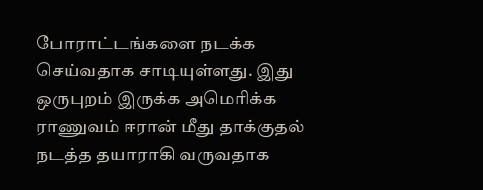போராட்டங்களை நடக்க செய்வதாக சாடியுள்ளது. இது ஒருபுறம் இருக்க அமெரிக்க ராணுவம் ஈரான் மீது தாக்குதல் நடத்த தயாராகி வருவதாக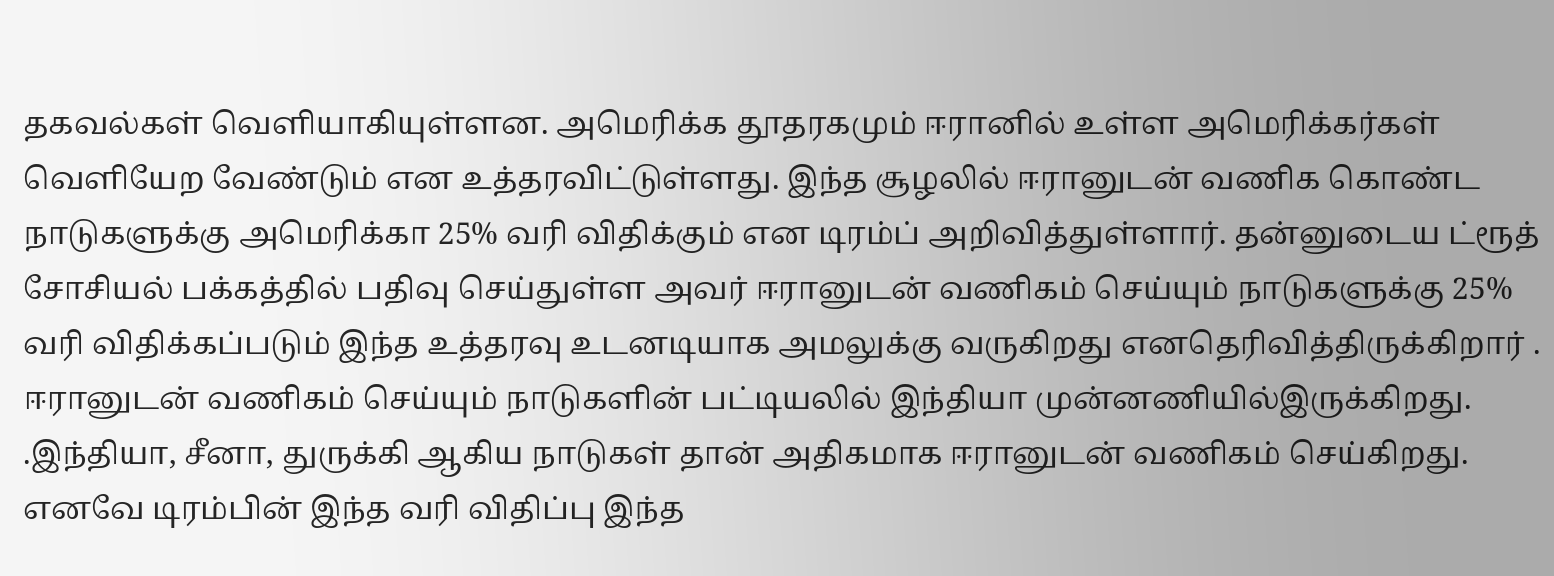தகவல்கள் வெளியாகியுள்ளன. அமெரிக்க தூதரகமும் ஈரானில் உள்ள அமெரிக்கர்கள் வெளியேற வேண்டும் என உத்தரவிட்டுள்ளது. இந்த சூழலில் ஈரானுடன் வணிக கொண்ட நாடுகளுக்கு அமெரிக்கா 25% வரி விதிக்கும் என டிரம்ப் அறிவித்துள்ளார். தன்னுடைய ட்ரூத் சோசியல் பக்கத்தில் பதிவு செய்துள்ள அவர் ஈரானுடன் வணிகம் செய்யும் நாடுகளுக்கு 25% வரி விதிக்கப்படும் இந்த உத்தரவு உடனடியாக அமலுக்கு வருகிறது எனதெரிவித்திருக்கிறார் . ஈரானுடன் வணிகம் செய்யும் நாடுகளின் பட்டியலில் இந்தியா முன்னணியில்இருக்கிறது. .இந்தியா, சீனா, துருக்கி ஆகிய நாடுகள் தான் அதிகமாக ஈரானுடன் வணிகம் செய்கிறது. எனவே டிரம்பின் இந்த வரி விதிப்பு இந்த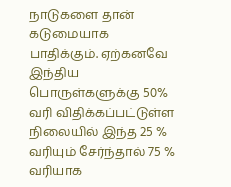நாடுகளை தான் கடுமையாக பாதிக்கும். ஏற்கனவே இந்திய பொருள்களுக்கு 50% வரி விதிக்கப்பட்டுள்ள நிலையில் இந்த 25 % வரியும் சேர்ந்தால் 75 % வரியாக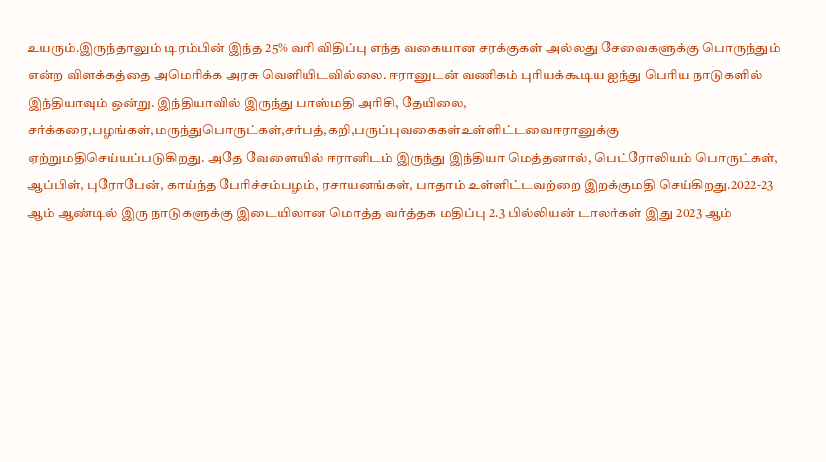உயரும்.இருந்தாலும் டிரம்பின் இந்த 25% வரி விதிப்பு எந்த வகையான சரக்குகள் அல்லது சேவைகளுக்கு பொருந்தும் என்ற விளக்கத்தை அமெரிக்க அரசு வெளியிடவில்லை. ஈரானுடன் வணிகம் புரியக்கூடிய ஐந்து பெரிய நாடுகளில் இந்தியாவும் ஒன்று. இந்தியாவில் இருந்து பாஸ்மதி அரிசி, தேயிலை, சர்க்கரை,பழங்கள்,மருந்துபொருட்கள்,சர்பத்,கறி,பருப்புவகைகள்உள்ளிட்டவைஈரானுக்கு  ஏற்றுமதிசெய்யப்படுகிறது. அதே வேளையில் ஈரானிடம் இருந்து இந்தியா மெத்தனால், பெட்ரோலியம் பொருட்கள், ஆப்பிள், புரோபேன், காய்ந்த பேரிச்சம்பழம், ரசாயனங்கள், பாதாம் உள்ளிட்டவற்றை இறக்குமதி செய்கிறது.2022-23 ஆம் ஆண்டில் இரு நாடுகளுக்கு இடையிலான மொத்த வர்த்தக மதிப்பு 2.3 பில்லியன் டாலர்கள் இது 2023 ஆம்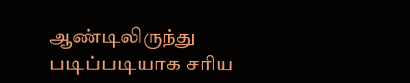ஆண்டிலிருந்து படிப்படியாக சரிய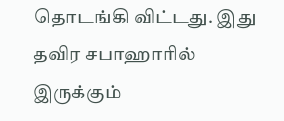தொடங்கி விட்டது. இது தவிர சபாஹாரில் இருக்கும்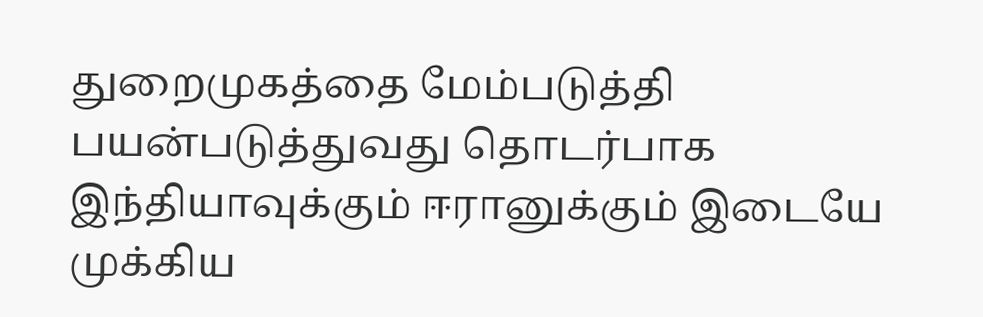துறைமுகத்தை மேம்படுத்தி பயன்படுத்துவது தொடர்பாக இந்தியாவுக்கும் ஈரானுக்கும் இடையே முக்கிய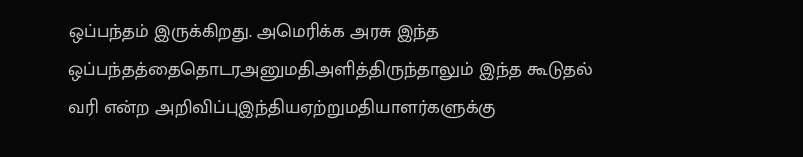ஒப்பந்தம் இருக்கிறது. அமெரிக்க அரசு இந்த ஒப்பந்தத்தைதொடரஅனுமதிஅளித்திருந்தாலும் இந்த கூடுதல் வரி என்ற அறிவிப்புஇந்தியஏற்றுமதியாளர்களுக்கு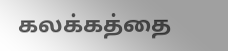கலக்கத்தை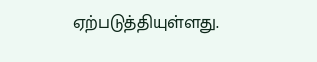ஏற்படுத்தியுள்ளது.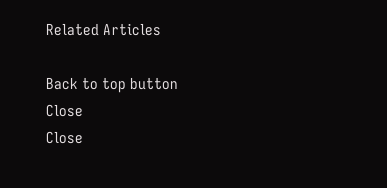Related Articles

Back to top button
Close
Close